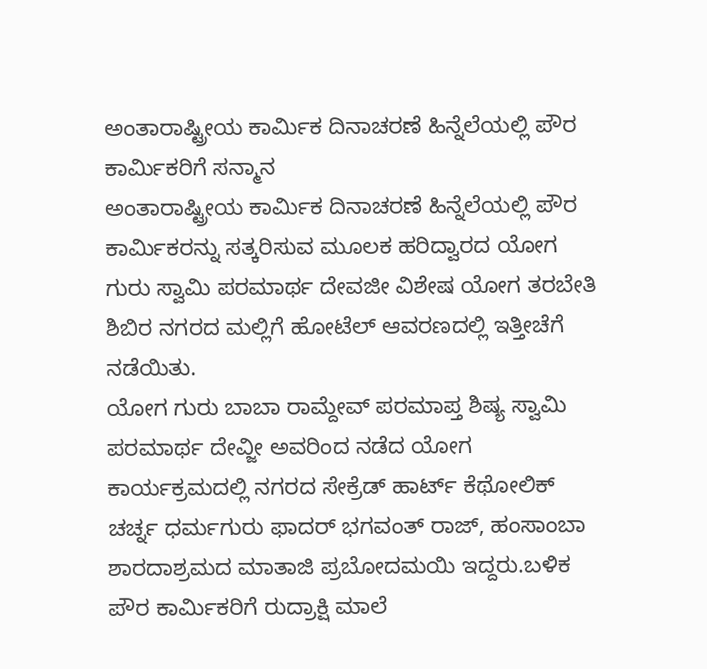ಅಂತಾರಾಷ್ಟ್ರೀಯ ಕಾರ್ಮಿಕ ದಿನಾಚರಣೆ ಹಿನ್ನೆಲೆಯಲ್ಲಿ ಪೌರ ಕಾರ್ಮಿಕರಿಗೆ ಸನ್ಮಾನ
ಅಂತಾರಾಷ್ಟ್ರೀಯ ಕಾರ್ಮಿಕ ದಿನಾಚರಣೆ ಹಿನ್ನೆಲೆಯಲ್ಲಿ ಪೌರ ಕಾರ್ಮಿಕರನ್ನು ಸತ್ಕರಿಸುವ ಮೂಲಕ ಹರಿದ್ವಾರದ ಯೋಗ ಗುರು ಸ್ವಾಮಿ ಪರಮಾರ್ಥ ದೇವಜೀ ವಿಶೇಷ ಯೋಗ ತರಬೇತಿ ಶಿಬಿರ ನಗರದ ಮಲ್ಲಿಗೆ ಹೋಟೆಲ್ ಆವರಣದಲ್ಲಿ ಇತ್ತೀಚೆಗೆ ನಡೆಯಿತು.
ಯೋಗ ಗುರು ಬಾಬಾ ರಾಮ್ದೇವ್ ಪರಮಾಪ್ತ ಶಿಷ್ಯ ಸ್ವಾಮಿ ಪರಮಾರ್ಥ ದೇವ್ಜೀ ಅವರಿಂದ ನಡೆದ ಯೋಗ ಕಾರ್ಯಕ್ರಮದಲ್ಲಿ ನಗರದ ಸೇಕ್ರೆಡ್ ಹಾರ್ಟ್ ಕೆಥೋಲಿಕ್ ಚರ್ಚ್ನ ಧರ್ಮಗುರು ಫಾದರ್ ಭಗವಂತ್ ರಾಜ್, ಹಂಸಾಂಬಾ ಶಾರದಾಶ್ರಮದ ಮಾತಾಜಿ ಪ್ರಬೋದಮಯಿ ಇದ್ದರು.ಬಳಿಕ ಪೌರ ಕಾರ್ಮಿಕರಿಗೆ ರುದ್ರಾಕ್ಷಿ ಮಾಲೆ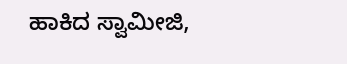ಹಾಕಿದ ಸ್ವಾಮೀಜಿ,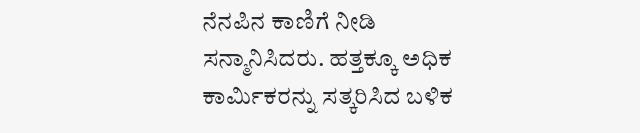ನೆನಪಿನ ಕಾಣಿಗೆ ನೀಡಿ ಸನ್ಮಾನಿಸಿದರು. ಹತ್ತಕ್ಕೂ ಅಧಿಕ ಕಾರ್ಮಿಕರನ್ನು ಸತ್ಕರಿಸಿದ ಬಳಿಕ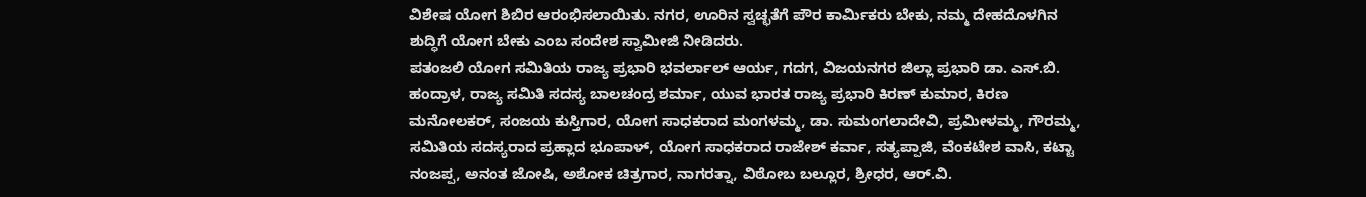ವಿಶೇಷ ಯೋಗ ಶಿಬಿರ ಆರಂಭಿಸಲಾಯಿತು. ನಗರ, ಊರಿನ ಸ್ವಚ್ಛತೆಗೆ ಪೌರ ಕಾರ್ಮಿಕರು ಬೇಕು, ನಮ್ಮ ದೇಹದೊಳಗಿನ ಶುದ್ಧಿಗೆ ಯೋಗ ಬೇಕು ಎಂಬ ಸಂದೇಶ ಸ್ವಾಮೀಜಿ ನೀಡಿದರು.
ಪತಂಜಲಿ ಯೋಗ ಸಮಿತಿಯ ರಾಜ್ಯ ಪ್ರಭಾರಿ ಭವರ್ಲಾಲ್ ಆರ್ಯ, ಗದಗ, ವಿಜಯನಗರ ಜಿಲ್ಲಾ ಪ್ರಭಾರಿ ಡಾ. ಎಸ್.ಬಿ. ಹಂದ್ರಾಳ, ರಾಜ್ಯ ಸಮಿತಿ ಸದಸ್ಯ ಬಾಲಚಂದ್ರ ಶರ್ಮಾ, ಯುವ ಭಾರತ ರಾಜ್ಯ ಪ್ರಭಾರಿ ಕಿರಣ್ ಕುಮಾರ, ಕಿರಣ ಮನೋಲಕರ್, ಸಂಜಯ ಕುಸ್ತಿಗಾರ, ಯೋಗ ಸಾಧಕರಾದ ಮಂಗಳಮ್ಮ, ಡಾ. ಸುಮಂಗಲಾದೇವಿ, ಪ್ರಮೀಳಮ್ಮ, ಗೌರಮ್ಮ, ಸಮಿತಿಯ ಸದಸ್ಯರಾದ ಪ್ರಹ್ಲಾದ ಭೂಪಾಳ್, ಯೋಗ ಸಾಧಕರಾದ ರಾಜೇಶ್ ಕರ್ವಾ, ಸತ್ಯಪ್ಪಾಜಿ, ವೆಂಕಟೇಶ ವಾಸಿ, ಕಟ್ಟಾ ನಂಜಪ್ಪ, ಅನಂತ ಜೋಷಿ, ಅಶೋಕ ಚಿತ್ರಗಾರ, ನಾಗರತ್ನಾ, ವಿಠೋಬ ಬಲ್ಲೂರ, ಶ್ರೀಧರ, ಆರ್.ವಿ.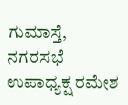ಗುಮಾಸ್ತೆ, ನಗರಸಭೆ ಉಪಾಧ್ಯಕ್ಷ ರಮೇಶ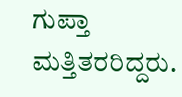ಗುಪ್ತಾ ಮತ್ತಿತರರಿದ್ದರು.